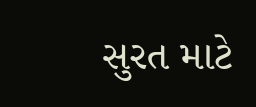સુરત માટે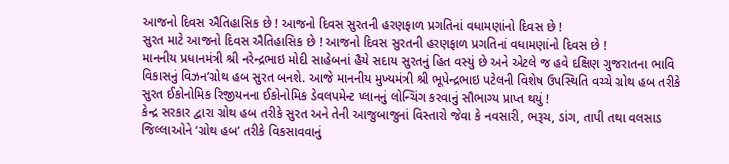આજનો દિવસ ઐતિહાસિક છે ! આજનો દિવસ સુરતની હરણફાળ પ્રગતિનાં વધામણાંનો દિવસ છે !
સુરત માટે આજનો દિવસ ઐતિહાસિક છે ! આજનો દિવસ સુરતની હરણફાળ પ્રગતિનાં વધામણાંનો દિવસ છે !
માનનીય પ્રધાનમંત્રી શ્રી નરેન્દ્રભાઇ મોદી સાહેબનાં હૈયે સદાય સુરતનું હિત વસ્યું છે અને એટલે જ હવે દક્ષિણ ગુજરાતના ભાવિ વિકાસનું વિઝન’ગ્રોથ હબ સુરત બનશે. આજે માનનીય મુખ્યમંત્રી શ્રી ભૂપેન્દ્રભાઇ પટેલની વિશેષ ઉપસ્થિતિ વચ્ચે ગ્રોથ હબ તરીકે સુરત ઈકોનોમિક રિજીયનના ઈકોનોમિક ડેવલપમેન્ટ પ્લાનનું લોન્ચિંગ કરવાનું સૌભાગ્ય પ્રાપ્ત થયું !
કેન્દ્ર સરકાર દ્વારા ગ્રોથ હબ તરીકે સુરત અને તેની આજુબાજુનાં વિસ્તારો જેવા કે નવસારી, ભરૂચ, ડાંગ, તાપી તથા વલસાડ જિલ્લાઓને ‘ગ્રોથ હબ’ તરીકે વિકસાવવાનું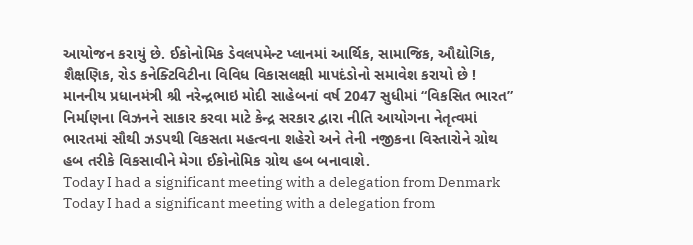આયોજન કરાયું છે. ઈકોનોમિક ડેવલપમેન્ટ પ્લાનમાં આર્થિક, સામાજિક, ઔદ્યોગિક, શૈક્ષણિક, રોડ કનેક્ટિવિટીના વિવિધ વિકાસલક્ષી માપદંડોનો સમાવેશ કરાયો છે !
માનનીય પ્રધાનમંત્રી શ્રી નરેન્દ્રભાઇ મોદી સાહેબનાં વર્ષ 2047 સુધીમાં “વિકસિત ભારત” નિર્માણના વિઝનને સાકાર કરવા માટે કેન્દ્ર સરકાર દ્વારા નીતિ આયોગના નેતૃત્વમાં ભારતમાં સૌથી ઝડપથી વિકસતા મહત્વના શહેરો અને તેની નજીકના વિસ્તારોને ગ્રોથ હબ તરીકે વિકસાવીને મેગા ઈકોનોમિક ગ્રોથ હબ બનાવાશે.
Today I had a significant meeting with a delegation from Denmark
Today I had a significant meeting with a delegation from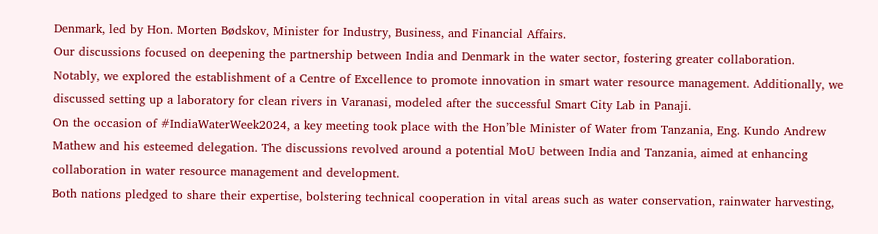Denmark, led by Hon. Morten Bødskov, Minister for Industry, Business, and Financial Affairs.
Our discussions focused on deepening the partnership between India and Denmark in the water sector, fostering greater collaboration.
Notably, we explored the establishment of a Centre of Excellence to promote innovation in smart water resource management. Additionally, we discussed setting up a laboratory for clean rivers in Varanasi, modeled after the successful Smart City Lab in Panaji.
On the occasion of #IndiaWaterWeek2024, a key meeting took place with the Hon’ble Minister of Water from Tanzania, Eng. Kundo Andrew Mathew and his esteemed delegation. The discussions revolved around a potential MoU between India and Tanzania, aimed at enhancing collaboration in water resource management and development.
Both nations pledged to share their expertise, bolstering technical cooperation in vital areas such as water conservation, rainwater harvesting,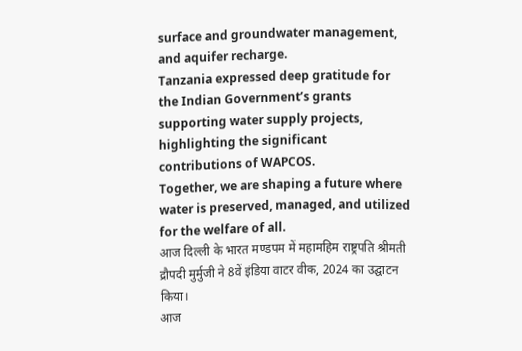surface and groundwater management, and aquifer recharge.
Tanzania expressed deep gratitude for the Indian Government’s grants supporting water supply projects, highlighting the significant contributions of WAPCOS.
Together, we are shaping a future where water is preserved, managed, and utilized for the welfare of all.
आज दिल्ली के भारत मण्डपम में महामहिम राष्ट्रपति श्रीमती द्रौपदी मुर्मुजी ने 8वें इंडिया वाटर वीक, 2024 का उद्घाटन किया।
आज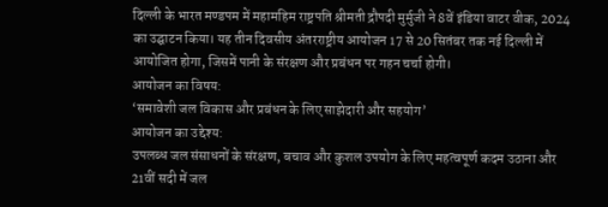दिल्ली के भारत मण्डपम में महामहिम राष्ट्रपति श्रीमती द्रौपदी मुर्मुजी ने 8वें इंडिया वाटर वीक, 2024 का उद्घाटन किया। यह तीन दिवसीय अंतरराष्ट्रीय आयोजन 17 से 20 सितंबर तक नई दिल्ली में आयोजित होगा, जिसमें पानी के संरक्षण और प्रबंधन पर गहन चर्चा होगी।
आयोजन का विषय:
‘समावेशी जल विकास और प्रबंधन के लिए साझेदारी और सहयोग’
आयोजन का उद्देश्य:
उपलब्ध जल संसाधनों के संरक्षण, बचाव और कुशल उपयोग के लिए महत्वपूर्ण कदम उठाना और 21वीं सदी में जल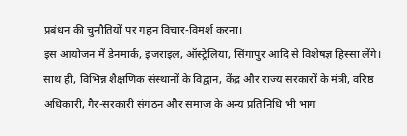प्रबंधन की चुनौतियों पर गहन विचार-विमर्श करना।
इस आयोजन में डेनमार्क, इजराइल, ऑस्ट्रेलिया, सिंगापुर आदि से विशेषज्ञ हिस्सा लेंगे। साथ ही, विभिन्न शैक्षणिक संस्थानों के विद्वान, केंद्र और राज्य सरकारों के मंत्री, वरिष्ठ अधिकारी, गैर-सरकारी संगठन और समाज के अन्य प्रतिनिधि भी भाग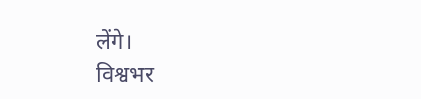लेंगे।
विश्वभर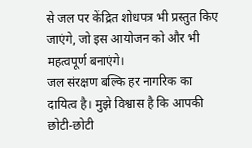से जल पर केंद्रित शोधपत्र भी प्रस्तुत किए जाएंगे, जो इस आयोजन को और भी महत्वपूर्ण बनाएंगे।
जल संरक्षण बल्कि हर नागरिक का दायित्व है। मुझे विश्वास है कि आपकी छोटी-छोटी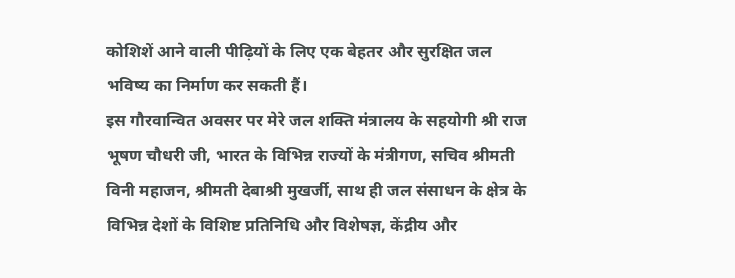कोशिशें आने वाली पीढ़ियों के लिए एक बेहतर और सुरक्षित जल भविष्य का निर्माण कर सकती हैं।
इस गौरवान्वित अवसर पर मेरे जल शक्ति मंत्रालय के सहयोगी श्री राज भूषण चौधरी जी, भारत के विभिन्न राज्यों के मंत्रीगण, सचिव श्रीमती विनी महाजन, श्रीमती देबाश्री मुखर्जी, साथ ही जल संसाधन के क्षेत्र के विभिन्न देशों के विशिष्ट प्रतिनिधि और विशेषज्ञ, केंद्रीय और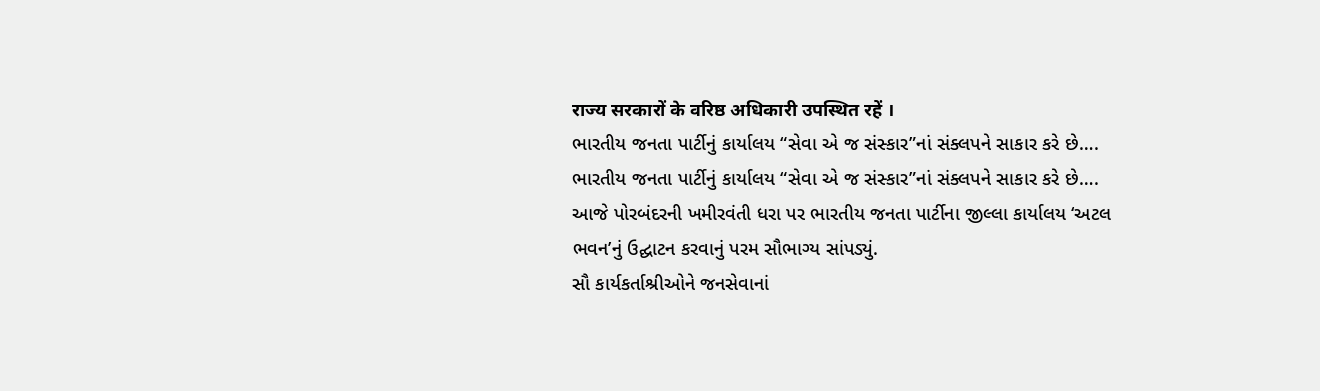राज्य सरकारों के वरिष्ठ अधिकारी उपस्थित रहें ।
ભારતીય જનતા પાર્ટીનું કાર્યાલય “સેવા એ જ સંસ્કાર”નાં સંક્લપને સાકાર કરે છે….
ભારતીય જનતા પાર્ટીનું કાર્યાલય “સેવા એ જ સંસ્કાર”નાં સંક્લપને સાકાર કરે છે….
આજે પોરબંદરની ખમીરવંતી ધરા પર ભારતીય જનતા પાર્ટીના જીલ્લા કાર્યાલય ‘અટલ ભવન’નું ઉદ્ઘાટન કરવાનું પરમ સૌભાગ્ય સાંપડ્યું.
સૌ કાર્યકર્તાશ્રીઓને જનસેવાનાં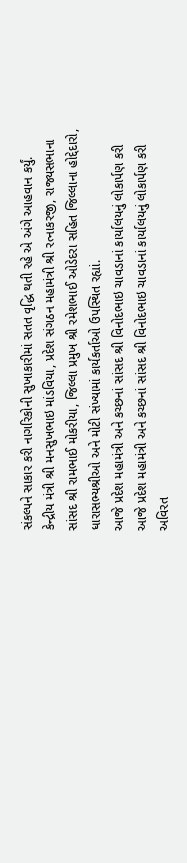સંકલ્પને સાકાર કરી નાગરિકોની સુખાકારીમાં સતત વૃદ્ધિ થતી રહે એ અંગે આહવાન કર્યું.
કેન્દ્રીય મંત્રી શ્રી મનસુખભાઇ માંડવિયા, પ્રદેશ સંગઠન મહામંત્રી શ્રી રત્નાકરજી, રાજ્યસભાના સાંસદ શ્રી રામભાઈ મોકરીયા, જિલ્લા પ્રમુખ શ્રી રમેશભાઈ ઓડેદરા સહિત જિલ્લાના હોદ્દેદારો, ધારાસભ્યશ્રીઓ અને મોટી સંખ્યામાં કાર્યકર્તાઓ ઉપસ્થિત રહ્યાં.
આજે પ્રદેશ મહામંત્રી અને કચ્છનાં સાંસદ શ્રી વિનોદભાઇ ચાવડાનાં કાર્યાલયનું લોકાર્પણ કરી
આજે પ્રદેશ મહામંત્રી અને કચ્છનાં સાંસદ શ્રી વિનોદભાઇ ચાવડાનાં કાર્યાલયનું લોકાર્પણ કરી અવિરત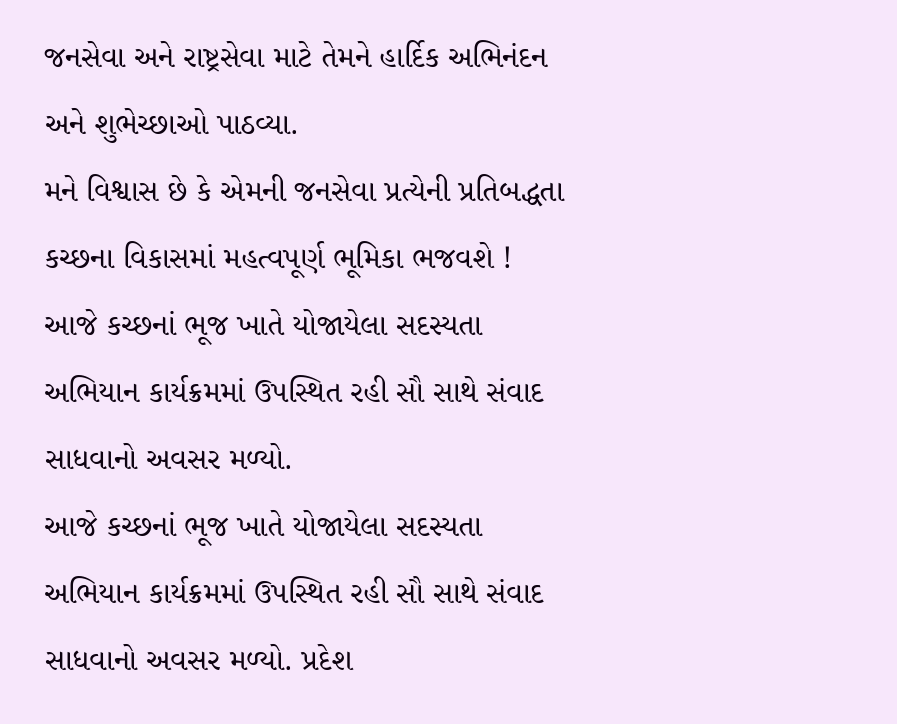જનસેવા અને રાષ્ટ્રસેવા માટે તેમને હાર્દિક અભિનંદન અને શુભેચ્છાઓ પાઠવ્યા.
મને વિશ્વાસ છે કે એમની જનસેવા પ્રત્યેની પ્રતિબદ્ધતા કચ્છના વિકાસમાં મહત્વપૂર્ણ ભૂમિકા ભજવશે !
આજે કચ્છનાં ભૂજ ખાતે યોજાયેલા સદસ્યતા અભિયાન કાર્યક્રમમાં ઉપસ્થિત રહી સૌ સાથે સંવાદ સાધવાનો અવસર મળ્યો.
આજે કચ્છનાં ભૂજ ખાતે યોજાયેલા સદસ્યતા અભિયાન કાર્યક્રમમાં ઉપસ્થિત રહી સૌ સાથે સંવાદ સાધવાનો અવસર મળ્યો. પ્રદેશ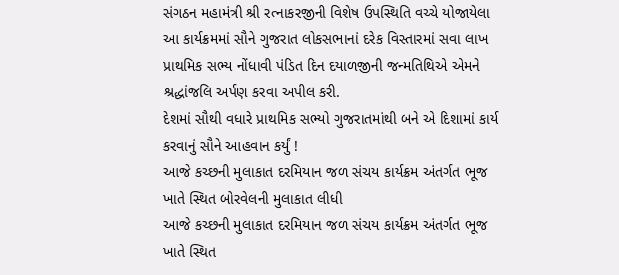સંગઠન મહામંત્રી શ્રી રત્નાકરજીની વિશેષ ઉપસ્થિતિ વચ્ચે યોજાયેલા આ કાર્યક્રમમાં સૌને ગુજરાત લોકસભાનાં દરેક વિસ્તારમાં સવા લાખ પ્રાથમિક સભ્ય નોંધાવી પંડિત દિન દયાળજીની જન્મતિથિએ એમને શ્રદ્ધાંજલિ અર્પણ કરવા અપીલ કરી.
દેશમાં સૌથી વધારે પ્રાથમિક સભ્યો ગુજરાતમાંથી બને એ દિશામાં કાર્ય કરવાનું સૌને આહવાન કર્યું !
આજે કચ્છની મુલાકાત દરમિયાન જળ સંચય કાર્યક્રમ અંતર્ગત ભૂજ ખાતે સ્થિત બોરવેલની મુલાકાત લીધી
આજે કચ્છની મુલાકાત દરમિયાન જળ સંચય કાર્યક્રમ અંતર્ગત ભૂજ ખાતે સ્થિત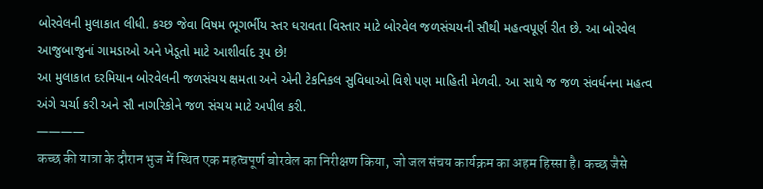બોરવેલની મુલાકાત લીધી. કચ્છ જેવા વિષમ ભૂગર્ભીય સ્તર ધરાવતા વિસ્તાર માટે બોરવેલ જળસંચયની સૌથી મહત્વપૂર્ણ રીત છે. આ બોરવેલ આજુબાજુનાં ગામડાઓ અને ખેડૂતો માટે આશીર્વાદ રૂપ છે!
આ મુલાકાત દરમિયાન બોરવેલની જળસંચય ક્ષમતા અને એની ટેકનિકલ સુવિધાઓ વિશે પણ માહિતી મેળવી. આ સાથે જ જળ સંવર્ધનના મહત્વ અંગે ચર્ચા કરી અને સૌ નાગરિકોને જળ સંચય માટે અપીલ કરી.
————
कच्छ की यात्रा के दौरान भुज में स्थित एक महत्वपूर्ण बोरवेल का निरीक्षण किया, जो जल संचय कार्यक्रम का अहम हिस्सा है। कच्छ जैसे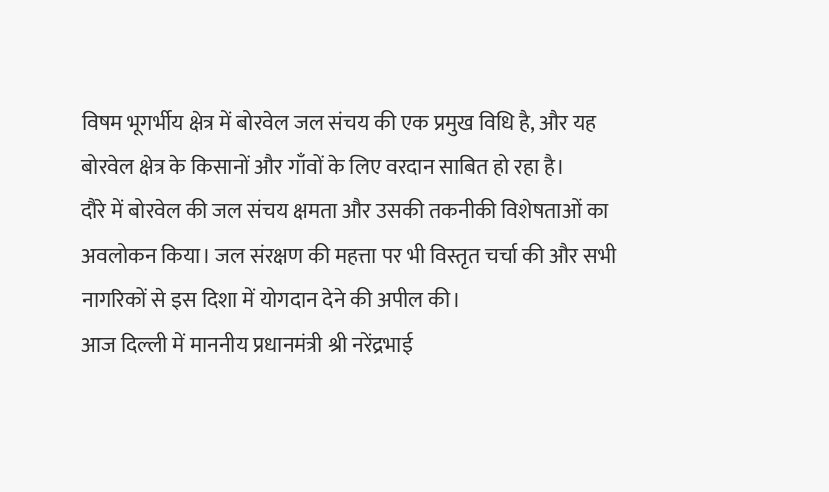विषम भूगर्भीय क्षेत्र में बोरवेल जल संचय की एक प्रमुख विधि है, और यह बोरवेल क्षेत्र के किसानों और गाँवों के लिए वरदान साबित हो रहा है।
दौरे में बोरवेल की जल संचय क्षमता और उसकी तकनीकी विशेषताओं का अवलोकन किया। जल संरक्षण की महत्ता पर भी विस्तृत चर्चा की और सभी नागरिकों से इस दिशा में योगदान देने की अपील की।
आज दिल्ली में माननीय प्रधानमंत्री श्री नरेंद्रभाई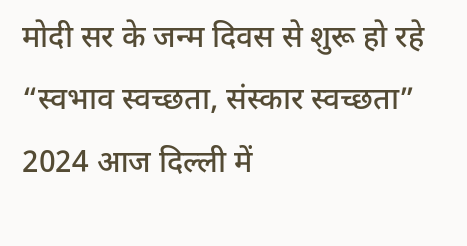मोदी सर के जन्म दिवस से शुरू हो रहे “स्वभाव स्वच्छता, संस्कार स्वच्छता” 2024 आज दिल्ली में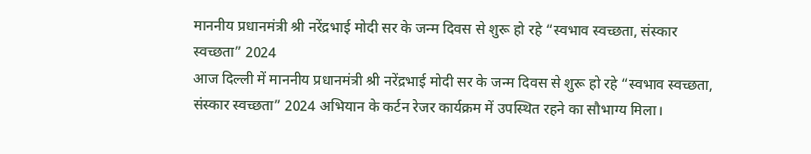माननीय प्रधानमंत्री श्री नरेंद्रभाई मोदी सर के जन्म दिवस से शुरू हो रहे “स्वभाव स्वच्छता, संस्कार स्वच्छता” 2024
आज दिल्ली में माननीय प्रधानमंत्री श्री नरेंद्रभाई मोदी सर के जन्म दिवस से शुरू हो रहे “स्वभाव स्वच्छता, संस्कार स्वच्छता” 2024 अभियान के कर्टन रेजर कार्यक्रम में उपस्थित रहने का सौभाग्य मिला।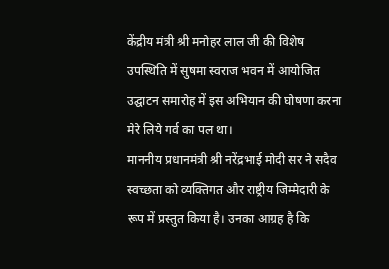केंद्रीय मंत्री श्री मनोहर लाल जी की विशेष उपस्थिति में सुषमा स्वराज भवन में आयोजित उद्घाटन समारोह में इस अभियान की घोषणा करना मेरे लिये गर्व का पल था।
माननीय प्रधानमंत्री श्री नरेंद्रभाई मोदी सर ने सदैव स्वच्छता को व्यक्तिगत और राष्ट्रीय जिम्मेदारी के रूप में प्रस्तुत किया है। उनका आग्रह है कि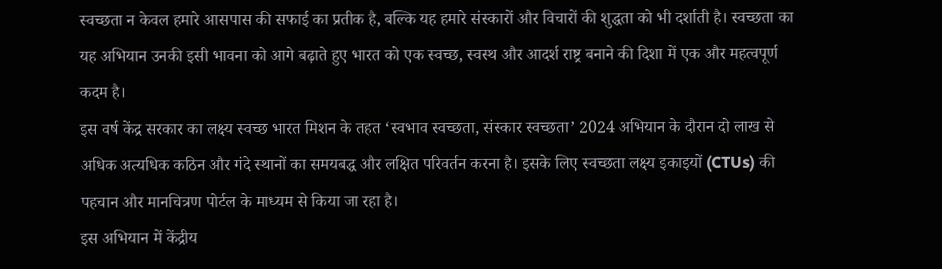स्वच्छता न केवल हमारे आसपास की सफाई का प्रतीक है, बल्कि यह हमारे संस्कारों और विचारों की शुद्धता को भी दर्शाती है। स्वच्छता का यह अभियान उनकी इसी भावना को आगे बढ़ाते हुए भारत को एक स्वच्छ, स्वस्थ और आदर्श राष्ट्र बनाने की दिशा में एक और महत्वपूर्ण कदम है।
इस वर्ष केंद्र सरकार का लक्ष्य स्वच्छ भारत मिशन के तहत ‘स्वभाव स्वच्छता, संस्कार स्वच्छता’ 2024 अभियान के दौरान दो लाख से अधिक अत्यधिक कठिन और गंदे स्थानों का समयबद्ध और लक्षित परिवर्तन करना है। इसके लिए स्वच्छता लक्ष्य इकाइयों (CTUs) की पहचान और मानचित्रण पोर्टल के माध्यम से किया जा रहा है।
इस अभियान में केंद्रीय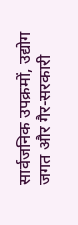सार्वजनिक उपक्रमों, उद्योग जगत और गैर-सरकारी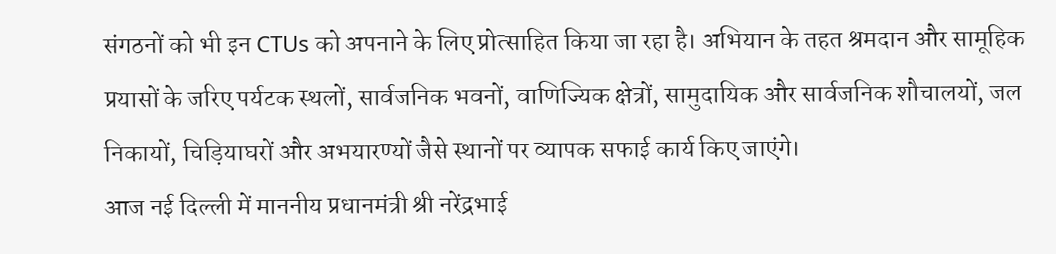संगठनों को भी इन CTUs को अपनाने के लिए प्रोत्साहित किया जा रहा है। अभियान के तहत श्रमदान और सामूहिक प्रयासों के जरिए पर्यटक स्थलों, सार्वजनिक भवनों, वाणिज्यिक क्षेत्रों, सामुदायिक और सार्वजनिक शौचालयों, जल निकायों, चिड़ियाघरों और अभयारण्यों जैसे स्थानों पर व्यापक सफाई कार्य किए जाएंगे।
आज नई दिल्ली में माननीय प्रधानमंत्री श्री नरेंद्रभाई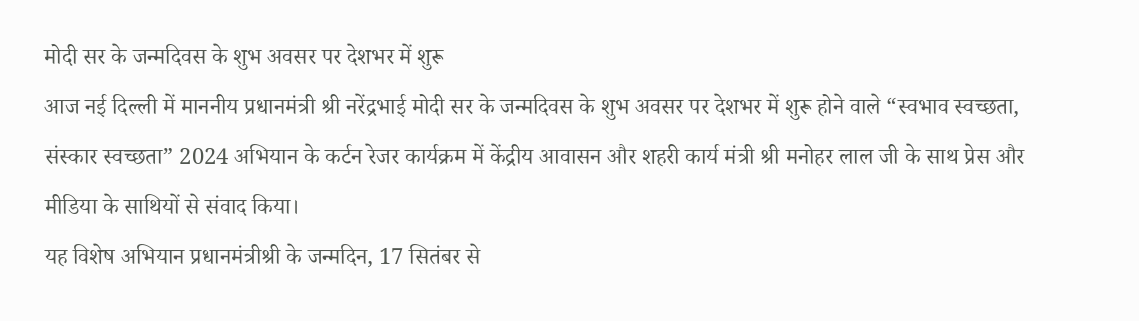मोदी सर के जन्मदिवस के शुभ अवसर पर देशभर में शुरू
आज नई दिल्ली में माननीय प्रधानमंत्री श्री नरेंद्रभाई मोदी सर के जन्मदिवस के शुभ अवसर पर देशभर में शुरू होने वाले “स्वभाव स्वच्छता, संस्कार स्वच्छता” 2024 अभियान के कर्टन रेजर कार्यक्रम में केंद्रीय आवासन और शहरी कार्य मंत्री श्री मनोहर लाल जी के साथ प्रेस और मीडिया के साथियों से संवाद किया।
यह विशेष अभियान प्रधानमंत्रीश्री के जन्मदिन, 17 सितंबर से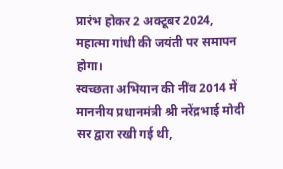प्रारंभ होकर 2 अक्टूबर 2024, महात्मा गांधी की जयंती पर समापन होगा।
स्वच्छता अभियान की नींव 2014 में माननीय प्रधानमंत्री श्री नरेंद्रभाई मोदी सर द्वारा रखी गई थी,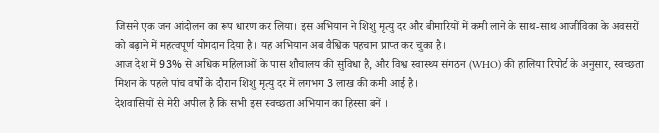जिसने एक जन आंदोलन का रूप धारण कर लिया। इस अभियान ने शिशु मृत्यु दर और बीमारियों में कमी लाने के साथ-साथ आजीविका के अवसरों को बढ़ाने में महत्वपूर्ण योगदान दिया है। यह अभियान अब वैश्विक पहचान प्राप्त कर चुका है।
आज देश में 93% से अधिक महिलाओं के पास शौचालय की सुविधा है, और विश्व स्वास्थ्य संगठन (WHO) की हालिया रिपोर्ट के अनुसार, स्वच्छता मिशन के पहले पांच वर्षों के दौरान शिशु मृत्यु दर में लगभग 3 लाख की कमी आई है।
देशवासियों से मेरी अपील है कि सभी इस स्वच्छता अभियान का हिस्सा बनें ।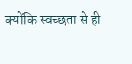क्योंकि स्वच्छता से ही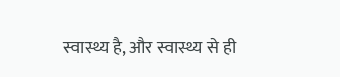स्वास्थ्य है, और स्वास्थ्य से ही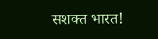सशक्त भारत!